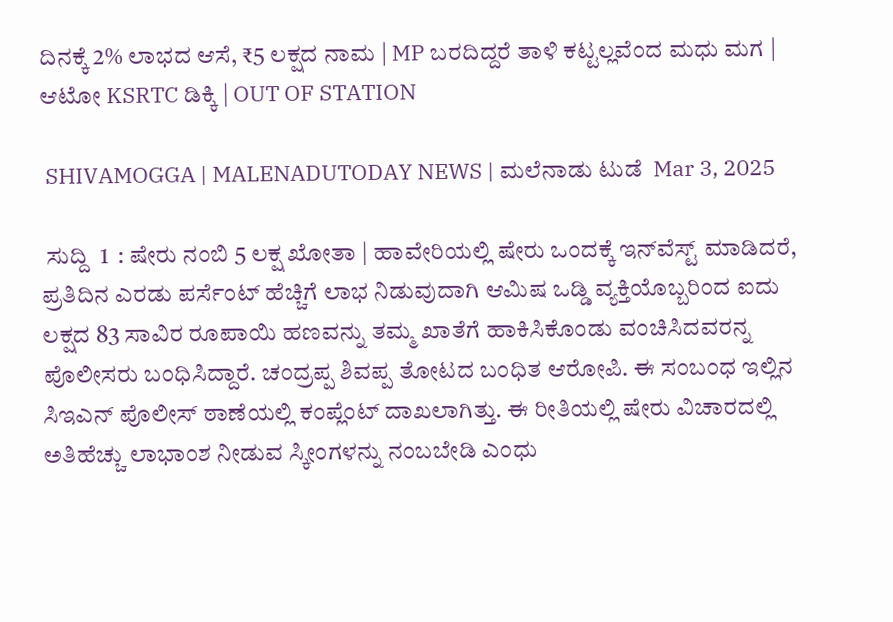ದಿನಕ್ಕೆ 2% ಲಾಭದ ಆಸೆ, ₹5 ಲಕ್ಷದ ನಾಮ | MP ಬರದಿದ್ದರೆ ತಾಳಿ ಕಟ್ಟಲ್ಲವೆಂದ ಮಧು ಮಗ | ಆಟೋ KSRTC ಡಿಕ್ಕಿ | OUT OF STATION

 SHIVAMOGGA | MALENADUTODAY NEWS | ಮಲೆನಾಡು ಟುಡೆ  Mar 3, 2025

 ಸುದ್ದಿ  1  : ಷೇರು ನಂಬಿ 5 ಲಕ್ಷ ಖೋತಾ | ಹಾವೇರಿಯಲ್ಲಿ ಷೇರು ಒಂದಕ್ಕೆ ಇನ್‌ವೆಸ್ಟ್‌ ಮಾಡಿದರೆ, ಪ್ರತಿದಿನ ಎರಡು ಪರ್ಸೆಂಟ್‌ ಹೆಚ್ಚಿಗೆ ಲಾಭ ನಿಡುವುದಾಗಿ ಆಮಿಷ ಒಡ್ಡಿ ವ್ಯಕ್ತಿಯೊಬ್ಬರಿಂದ ಐದು ಲಕ್ಷದ 83 ಸಾವಿರ ರೂಪಾಯಿ ಹಣವನ್ನು ತಮ್ಮ ಖಾತೆಗೆ ಹಾಕಿಸಿಕೊಂಡು ವಂಚಿಸಿದವರನ್ನ ಪೊಲೀಸರು ಬಂಧಿಸಿದ್ದಾರೆ. ಚಂದ್ರಪ್ಪ ಶಿವಪ್ಪ ತೋಟದ ಬಂಧಿತ ಆರೋಪಿ. ಈ ಸಂಬಂಧ ಇಲ್ಲಿನ ಸಿಇಎನ್‌ ಪೊಲೀಸ್‌ ಠಾಣೆಯಲ್ಲಿ ಕಂಪ್ಲೆಂಟ್‌ ದಾಖಲಾಗಿತ್ತು. ಈ ರೀತಿಯಲ್ಲಿ ಷೇರು ವಿಚಾರದಲ್ಲಿ ಅತಿಹೆಚ್ಚು ಲಾಭಾಂಶ ನೀಡುವ ಸ್ಕೀಂಗಳನ್ನು ನಂಬಬೇಡಿ ಎಂಧು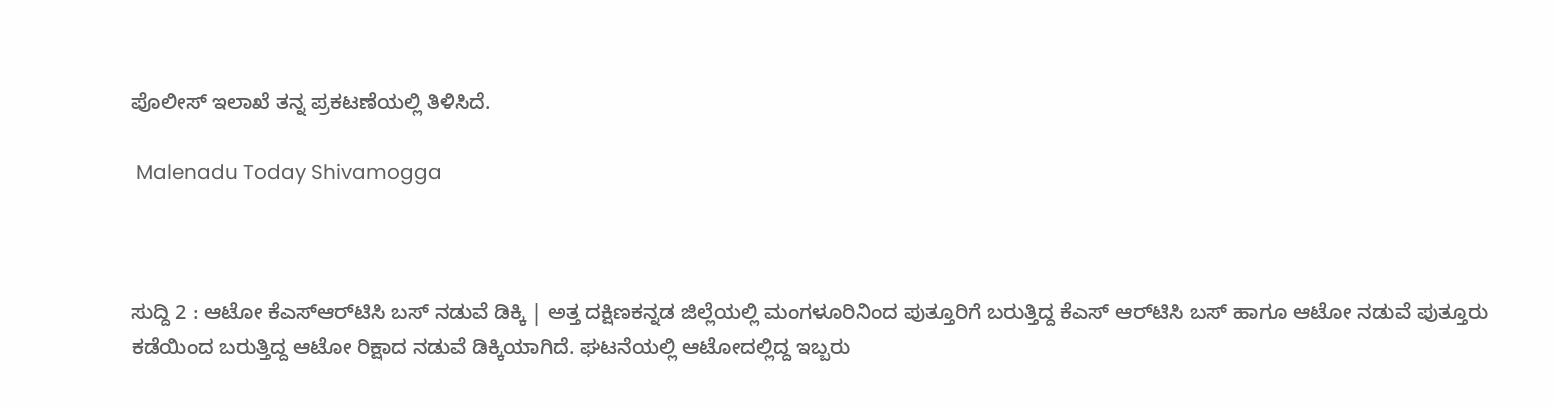ಪೊಲೀಸ್‌ ಇಲಾಖೆ ತನ್ನ ಪ್ರಕಟಣೆಯಲ್ಲಿ ತಿಳಿಸಿದೆ.

 Malenadu Today Shivamogga



ಸುದ್ದಿ 2 : ಆಟೋ ಕೆಎಸ್‌ಆರ್‌ಟಿಸಿ ಬಸ್‌ ನಡುವೆ ಡಿಕ್ಕಿ | ಅತ್ತ ದಕ್ಷಿಣಕನ್ನಡ ಜಿಲ್ಲೆಯಲ್ಲಿ ಮಂಗಳೂರಿನಿಂದ ಪುತ್ತೂರಿಗೆ ಬರುತ್ತಿದ್ದ ಕೆಎಸ್‌ ಆರ್‌ಟಿಸಿ ಬಸ್‌ ಹಾಗೂ ಆಟೋ ನಡುವೆ ಪುತ್ತೂರು ಕಡೆಯಿಂದ ಬರುತ್ತಿದ್ದ ಆಟೋ ರಿಕ್ಷಾದ ನಡುವೆ ಡಿಕ್ಕಿಯಾಗಿದೆ. ಘಟನೆಯಲ್ಲಿ ಆಟೋದಲ್ಲಿದ್ದ ಇಬ್ಬರು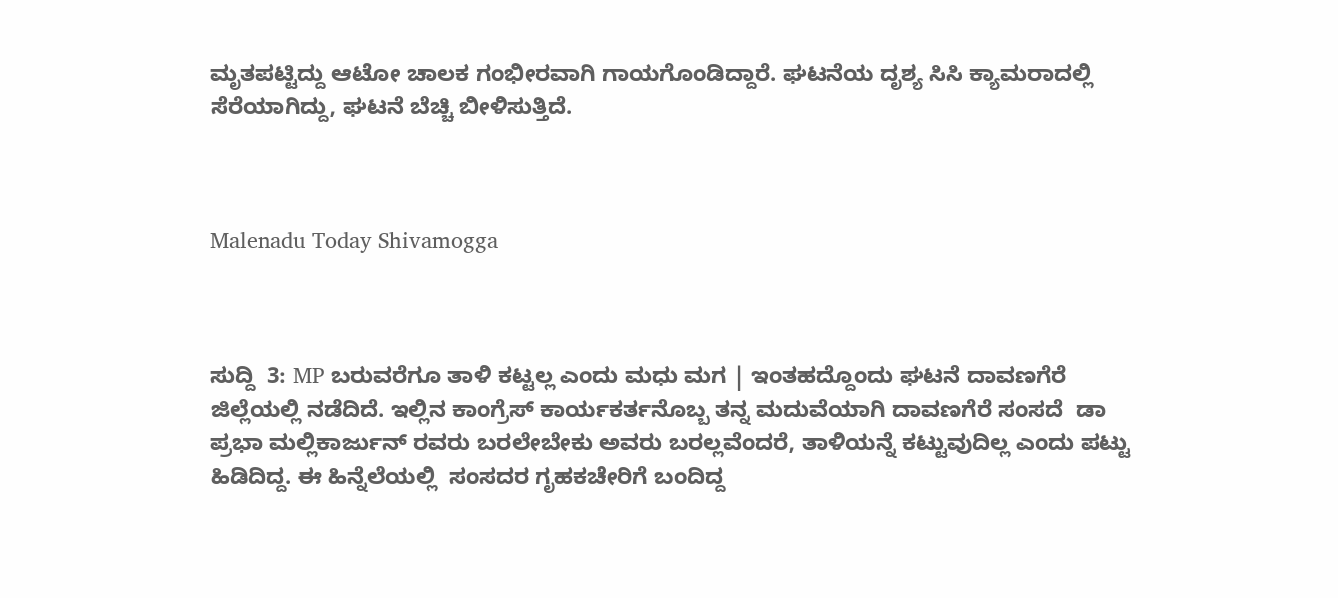ಮೃತಪಟ್ಟಿದ್ದು ಆಟೋ ಚಾಲಕ ಗಂಭೀರವಾಗಿ ಗಾಯಗೊಂಡಿದ್ದಾರೆ. ಘಟನೆಯ ದೃಶ್ಯ ಸಿಸಿ ಕ್ಯಾಮರಾದಲ್ಲಿ ಸೆರೆಯಾಗಿದ್ದು, ಘಟನೆ ಬೆಚ್ಚಿ ಬೀಳಿಸುತ್ತಿದೆ.



Malenadu Today Shivamogga



ಸುದ್ದಿ  3: MP ಬರುವರೆಗೂ ತಾಳಿ ಕಟ್ಟಲ್ಲ ಎಂದು ಮಧು ಮಗ | ಇಂತಹದ್ದೊಂದು ಘಟನೆ ದಾವಣಗೆರೆ ಜಿಲ್ಲೆಯಲ್ಲಿ ನಡೆದಿದೆ. ಇಲ್ಲಿನ ಕಾಂಗ್ರೆಸ್‌ ಕಾರ್ಯಕರ್ತನೊಬ್ಬ ತನ್ನ ಮದುವೆಯಾಗಿ ದಾವಣಗೆರೆ ಸಂಸದೆ  ಡಾ ಪ್ರಭಾ ಮಲ್ಲಿಕಾರ್ಜುನ್ ರವರು ಬರಲೇಬೇಕು ಅವರು ಬರಲ್ಲವೆಂದರೆ, ತಾಳಿಯನ್ನೆ ಕಟ್ಟುವುದಿಲ್ಲ ಎಂದು ಪಟ್ಟು ಹಿಡಿದಿದ್ದ. ಈ ಹಿನ್ನೆಲೆಯಲ್ಲಿ  ಸಂಸದರ ಗೃಹಕಚೇರಿಗೆ ಬಂದಿದ್ದ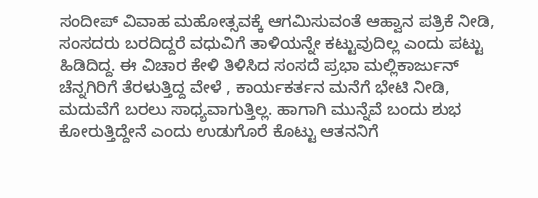ಸಂದೀಪ್ ವಿವಾಹ ಮಹೋತ್ಸವಕ್ಕೆ ಆಗಮಿಸುವಂತೆ ಆಹ್ವಾನ ಪತ್ರಿಕೆ ನೀಡಿ, ಸಂಸದರು ಬರದಿದ್ದರೆ ವಧುವಿಗೆ ತಾಳಿಯನ್ನೇ ಕಟ್ಟುವುದಿಲ್ಲ ಎಂದು ಪಟ್ಟು ಹಿಡಿದಿದ್ದ. ಈ ವಿಚಾರ ಕೇಳಿ ತಿಳಿಸಿದ ಸಂಸದೆ ಪ್ರಭಾ ಮಲ್ಲಿಕಾರ್ಜುನ್‌  ಚೆನ್ನಗಿರಿಗೆ ತೆರಳುತ್ತಿದ್ದ ವೇಳೆ , ಕಾರ್ಯಕರ್ತನ ಮನೆಗೆ ಭೇಟಿ ನೀಡಿ, ಮದುವೆಗೆ ಬರಲು ಸಾಧ್ಯವಾಗುತ್ತಿಲ್ಲ. ಹಾಗಾಗಿ ಮುನ್ನೆವೆ ಬಂದು ಶುಭ ಕೋರುತ್ತಿದ್ದೇನೆ ಎಂದು ಉಡುಗೊರೆ ಕೊಟ್ಟು ಆತನನಿಗೆ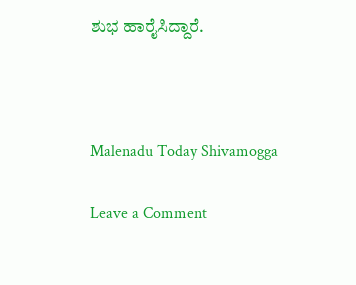ಶುಭ ಹಾರೈಸಿದ್ದಾರೆ.



Malenadu Today Shivamogga

Leave a Comment